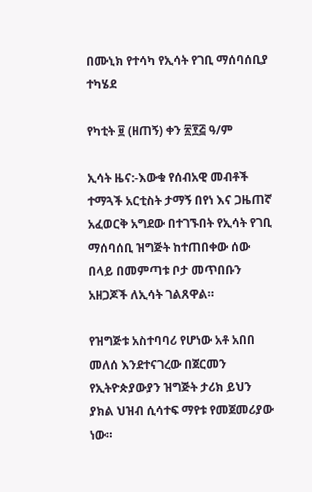በሙኒክ የተሳካ የኢሳት የገቢ ማሰባሰቢያ ተካሄደ

የካቲት ፱ (ዘጠኝ) ቀን ፳፻፭ ዓ/ም

ኢሳት ዜና:-እውቁ የሰብአዊ መብቶች ተማጓች አርቲስት ታማኝ በየነ እና ጋዜጠኛ አፈወርቅ አግደው በተገኙበት የኢሳት የገቢ ማሰባሰቢ ዝግጅት ከተጠበቀው ሰው በላይ በመምጣቱ ቦታ መጥበቡን አዘጋጆች ለኢሳት ገልጸዋል።

የዝግጅቱ አስተባባሪ የሆነው አቶ አበበ መለሰ እንደተናገረው በጀርመን የኢትዮጵያውያን ዝግጅት ታሪክ ይህን ያክል ህዝብ ሲሳተፍ ማየቱ የመጀመሪያው ነው።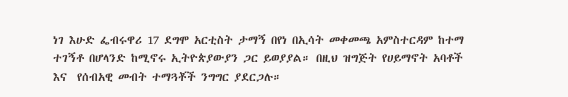ነገ እሁድ ፌብሩዋሪ 17 ደግሞ አርቲስት ታማኝ በየነ በኢሳት መቀመጫ አምስተርዳም ከተማ ተገኝቶ በሆላንድ ከሚኖሩ ኢትዮጵያውያን ጋር ይወያያል። በዚህ ዝግጅት የሀይማኖት አባቶች እና  የሰብአዊ መብት ተማጓቾች ንግግር ያደርጋሉ።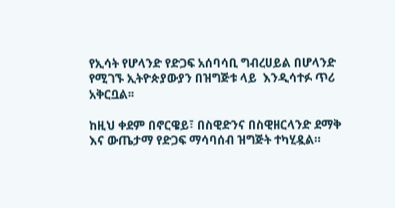የኢሳት የሆላንድ የድጋፍ አሰባሳቢ ግብረሀይል በሆላንድ የሚገኙ ኢትዮጵያውያን በዝግጅቱ ላይ  እንዲሳተፉ ጥሪ አቅርቧል፡፡

ከዚህ ቀደም በኖርዌይ፣ በስዊድንና በስዊዘርላንድ ደማቅ እና ውጤታማ የድጋፍ ማሳባሰብ ዝግጅት ተካሂዷል።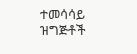ተመሳሳይ ዝግጅቶች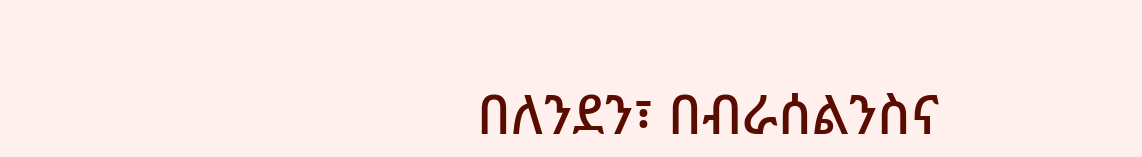በለንደን፣ በብራሰልንስና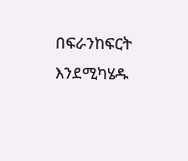በፍራንከፍርት እንደሚካሄዱ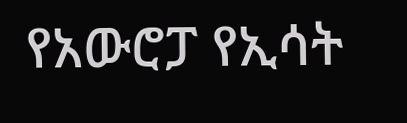የአውሮፓ የኢሳት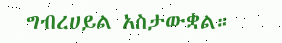ግብረሀይል አስታውቋል።